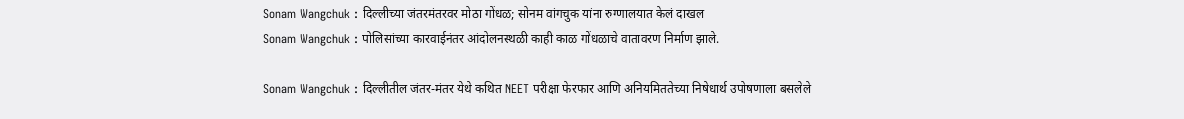Sonam Wangchuk : दिल्लीच्या जंतरमंतरवर मोठा गोंधळ; सोनम वांगचुक यांना रुग्णालयात केलं दाखल
Sonam Wangchuk : पोलिसांच्या कारवाईनंतर आंदोलनस्थळी काही काळ गोंधळाचे वातावरण निर्माण झाले.

Sonam Wangchuk : दिल्लीतील जंतर-मंतर येथे कथित NEET परीक्षा फेरफार आणि अनियमिततेच्या निषेधार्थ उपोषणाला बसलेले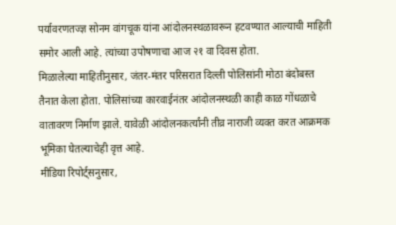पर्यावरणतज्ज्ञ सोनम वांगचूक यांना आंदोलनस्थळावरून हटवण्यात आल्याची माहिती समोर आली आहे. त्यांच्या उपोषणाचा आज २१ वा दिवस होता.
मिळालेल्या माहितीनुसार, जंतर-मंतर परिसरात दिल्ली पोलिसांनी मोठा बंदोबस्त तैनात केला होता. पोलिसांच्या कारवाईनंतर आंदोलनस्थळी काही काळ गोंधळाचे वातावरण निर्माण झाले. यावेळी आंदोलनकर्त्यांनी तीव्र नाराजी व्यक्त करत आक्रमक भूमिका घेतल्याचेही वृत्त आहे.
मीडिया रिपोर्ट्सनुसार,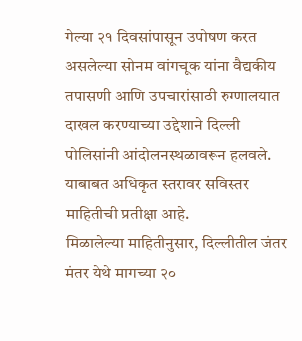गेल्या २१ दिवसांपासून उपोषण करत असलेल्या सोनम वांगचूक यांना वैद्यकीय तपासणी आणि उपचारांसाठी रुग्णालयात दाखल करण्याच्या उद्देशाने दिल्ली पोलिसांनी आंदोलनस्थळावरून हलवले. याबाबत अधिकृत स्तरावर सविस्तर माहितीची प्रतीक्षा आहे.
मिळालेल्या माहितीनुसार, दिल्लीतील जंतर मंतर येथे मागच्या २०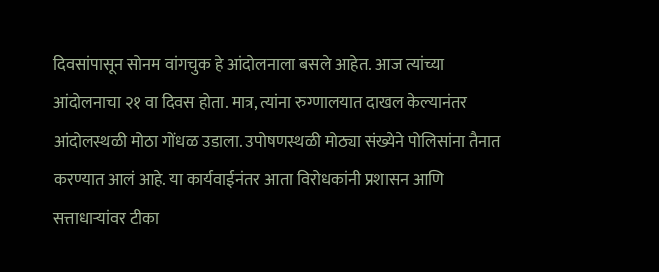दिवसांपासून सोनम वांगचुक हे आंदोलनाला बसले आहेत. आज त्यांच्या आंदोलनाचा २१ वा दिवस होता. मात्र, त्यांना रुग्णालयात दाखल केल्यानंतर आंदोलस्थळी मोठा गोंधळ उडाला. उपोषणस्थळी मोठ्या संख्येने पोलिसांना तैनात करण्यात आलं आहे. या कार्यवाईनंतर आता विरोधकांनी प्रशासन आणि सत्ताधाऱ्यांवर टीका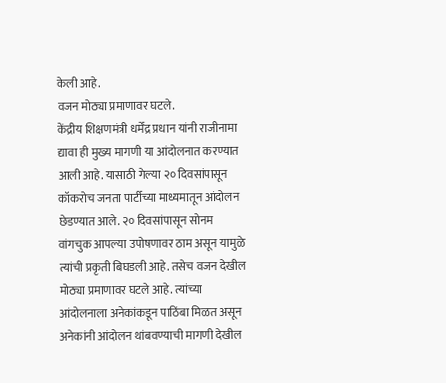केली आहे.
वजन मोठ्या प्रमाणावर घटले.
केंद्रीय शिक्षणमंत्री धर्मेंद्र प्रधान यांनी राजीनामा द्यावा ही मुख्य मागणी या आंदोलनात करण्यात आली आहे. यासाठी गेल्या २० दिवसांपासून कॉकरोच जनता पार्टीच्या माध्यमातून आंदोलन छेडण्यात आले. २० दिवसांपासून सोनम वांगचुक आपल्या उपोषणावर ठाम असून यामुळे त्यांची प्रकृती बिघडली आहे. तसेच वजन देखील मोठ्या प्रमाणावर घटले आहे. त्यांच्या आंदोलनाला अनेकांकडून पाठिंबा मिळत असून अनेकांनी आंदोलन थांबवण्याची मागणी देखील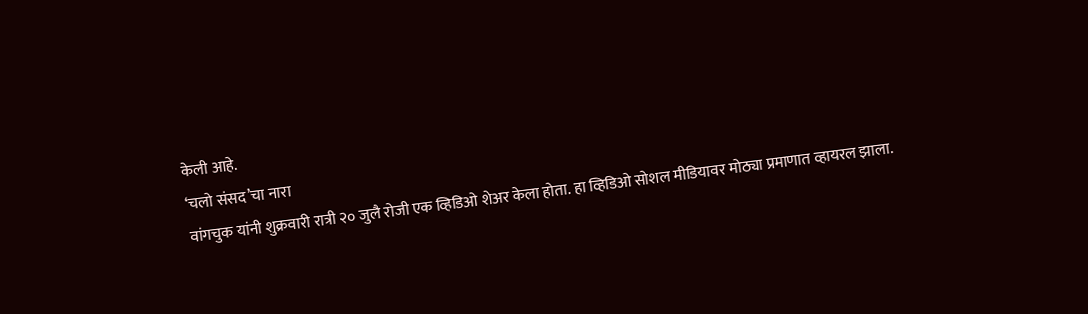केली आहे.
‘चलो संसद’चा नारा
वांगचुक यांनी शुक्रवारी रात्री २० जुलै रोजी एक व्हिडिओ शेअर केला होता. हा व्हिडिओ सोशल मीडियावर मोठ्या प्रमाणात व्हायरल झाला.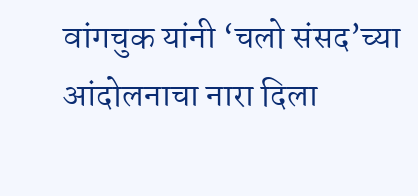वांगचुक यांनी ‘चलो संसद’च्या आंदोलनाचा नारा दिला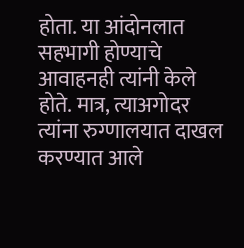होता. या आंदोनलात सहभागी होण्याचे आवाहनही त्यांनी केले होते. मात्र, त्याअगोदर त्यांना रुग्णालयात दाखल करण्यात आले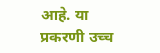आहे. या प्रकरणी उच्च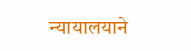न्यायालयाने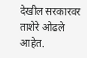देखील सरकारवर ताशेरे ओढले आहेत.